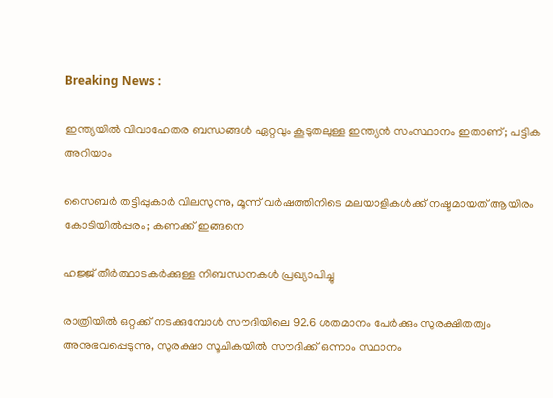Breaking News :

ഇന്ത്യയില്‍ വിവാഹേതര ബന്ധങ്ങള്‍ ഏറ്റവും കൂടുതലുള്ള ഇന്ത്യന്‍ സംസ്ഥാനം ഇതാണ്; പട്ടിക അറിയാം

സൈബര്‍ തട്ടിപ്പുകാര്‍ വിലസുന്നു, മൂന്ന് വര്‍ഷത്തിനിടെ മലയാളികള്‍ക്ക് നഷ്ടമായത് ആയിരം കോടിയില്‍പ്പരം; കണക്ക് ഇങ്ങനെ

ഹജ്ജ് തീർത്ഥാടകർക്കുള്ള നിബന്ധനകൾ പ്രഖ്യാപിച്ചു

രാത്രിയിൽ ഒറ്റക്ക് നടക്കുമ്പോൾ സൗദിയിലെ 92.6 ശതമാനം പേർക്കും സുരക്ഷിതത്വം അനുഭവപ്പെടുന്നു, സുരക്ഷാ സൂചികയിൽ സൗദിക്ക് ഒന്നാം സ്ഥാനം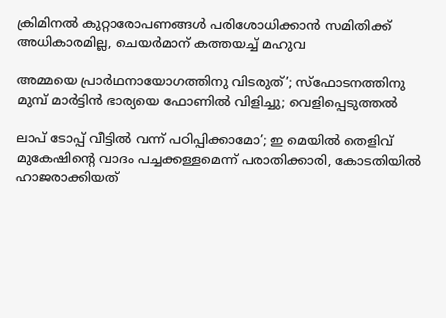ക്രിമിനല്‍ കുറ്റാരോപണങ്ങള്‍ പരിശോധിക്കാന്‍ സമിതിക്ക്‌ അധികാരമില്ല, ചെയര്‍മാന്‌ കത്തയച്ച് മഹുവ

അമ്മയെ പ്രാര്‍ഥനായോഗത്തിനു വിടരുത്’; സ്‌ഫോടനത്തിനു മുമ്പ് മാര്‍ട്ടിന്‍ ഭാര്യയെ ഫോണില്‍ വിളിച്ചു; വെളിപ്പെടുത്തല്‍

ലാപ് ടോപ്പ് വീട്ടില്‍ വന്ന് പഠിപ്പിക്കാമോ’; ഇ മെയില്‍ തെളിവ് മുകേഷിന്റെ വാദം പച്ചക്കള്ളമെന്ന് പരാതിക്കാരി, കോടതിയില്‍ ഹാജരാക്കിയത്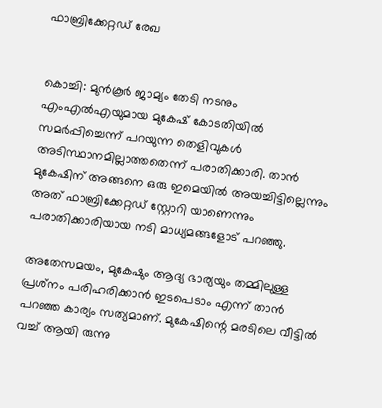ഫാബ്രിക്കേറ്റഡ് രേഖ


കൊച്ചി: മുന്‍കൂര്‍ ജാമ്യം തേടി നടനും എംഎല്‍എയുമായ മുകേഷ് കോടതിയില്‍ സമര്‍പ്പിച്ചെന്ന് പറയുന്ന തെളിവുകള്‍ അടിസ്ഥാനമില്ലാത്തതെന്ന് പരാതിക്കാരി. താന്‍ മുകേഷിന് അങ്ങനെ ഒരു ഇമെയില്‍ അയച്ചിട്ടില്ലെന്നും അത് ഫാബ്രിക്കേറ്റഡ് സ്റ്റോറി യാണെന്നും പരാതിക്കാരിയായ നടി മാധ്യമങ്ങളോട് പറഞ്ഞു.

അതേസമയം, മുകേഷും ആദ്യ ഭാര്യയും തമ്മിലുള്ള പ്രശ്‌നം പരിഹരിക്കാന്‍ ഇടപെടാം എന്ന് താന്‍ പറഞ്ഞ കാര്യം സത്യമാണ്. മുകേഷിന്റെ മരടിലെ വീട്ടില്‍ വച്ച് ആയി രുന്നു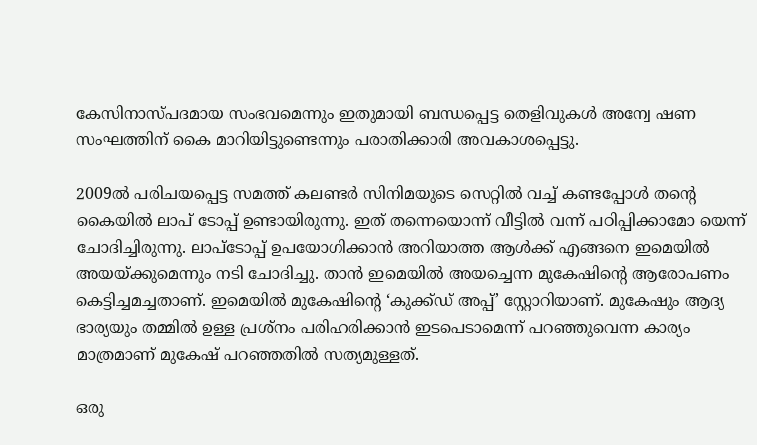കേസിനാസ്പദമായ സംഭവമെന്നും ഇതുമായി ബന്ധപ്പെട്ട തെളിവുകള്‍ അന്വേ ഷണ സംഘത്തിന് കൈ മാറിയിട്ടുണ്ടെന്നും പരാതിക്കാരി അവകാശപ്പെട്ടു.

2009ല്‍ പരിചയപ്പെട്ട സമത്ത് കലണ്ടര്‍ സിനിമയുടെ സെറ്റില്‍ വച്ച് കണ്ടപ്പോള്‍ തന്റെ കൈയില്‍ ലാപ് ടോപ്പ് ഉണ്ടായിരുന്നു. ഇത് തന്നെയൊന്ന് വീട്ടില്‍ വന്ന് പഠിപ്പിക്കാമോ യെന്ന് ചോദിച്ചിരുന്നു. ലാപ്‌ടോപ്പ് ഉപയോഗിക്കാന്‍ അറിയാത്ത ആള്‍ക്ക് എങ്ങനെ ഇമെയില്‍ അയയ്ക്കുമെന്നും നടി ചോദിച്ചു. താന്‍ ഇമെയില്‍ അയച്ചെന്ന മുകേഷിന്റെ ആരോപണം കെട്ടിച്ചമച്ചതാണ്. ഇമെയില്‍ മുകേഷിന്റെ ‘കുക്ക്ഡ് അപ്പ്’ സ്റ്റോറിയാണ്. മുകേഷും ആദ്യ ഭാര്യയും തമ്മില്‍ ഉള്ള പ്രശ്‌നം പരിഹരിക്കാന്‍ ഇടപെടാമെന്ന് പറഞ്ഞുവെന്ന കാര്യം മാത്രമാണ് മുകേഷ് പറഞ്ഞതില്‍ സത്യമുള്ളത്.

ഒരു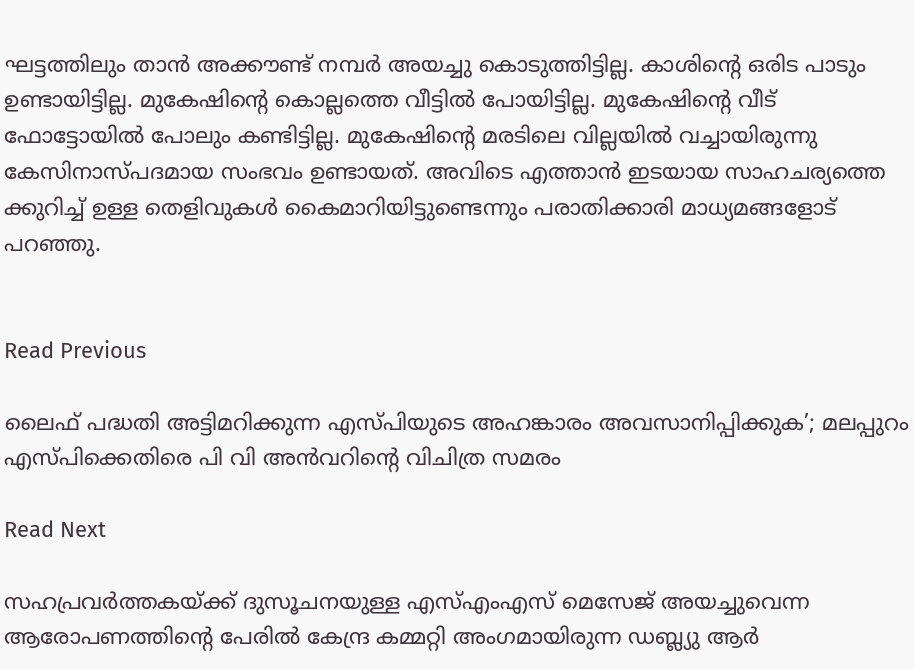ഘട്ടത്തിലും താന്‍ അക്കൗണ്ട് നമ്പര്‍ അയച്ചു കൊടുത്തിട്ടില്ല. കാശിന്റെ ഒരിട പാടും ഉണ്ടായിട്ടില്ല. മുകേഷിന്റെ കൊല്ലത്തെ വീട്ടില്‍ പോയിട്ടില്ല. മുകേഷിന്റെ വീട് ഫോട്ടോയില്‍ പോലും കണ്ടിട്ടില്ല. മുകേഷിന്റെ മരടിലെ വില്ലയില്‍ വച്ചായിരുന്നു കേസിനാസ്പദമായ സംഭവം ഉണ്ടായത്. അവിടെ എത്താന്‍ ഇടയായ സാഹചര്യത്തെ ക്കുറിച്ച് ഉള്ള തെളിവുകള്‍ കൈമാറിയിട്ടുണ്ടെന്നും പരാതിക്കാരി മാധ്യമങ്ങളോട് പറഞ്ഞു.


Read Previous

ലൈഫ് പദ്ധതി അട്ടിമറിക്കുന്ന എസ്പിയുടെ അഹങ്കാരം അവസാനിപ്പിക്കുക’; മലപ്പുറം എസ്പിക്കെതിരെ പി വി അന്‍വറിന്റെ വിചിത്ര സമരം

Read Next

സഹപ്രവര്‍ത്തകയ്ക്ക് ദുസൂചനയുള്ള എസ്എംഎസ് മെസേജ് അയച്ചുവെന്ന ആരോപണത്തിന്റെ പേരില്‍ കേന്ദ്ര കമ്മറ്റി അംഗമായിരുന്ന ഡബ്ല്യു ആര്‍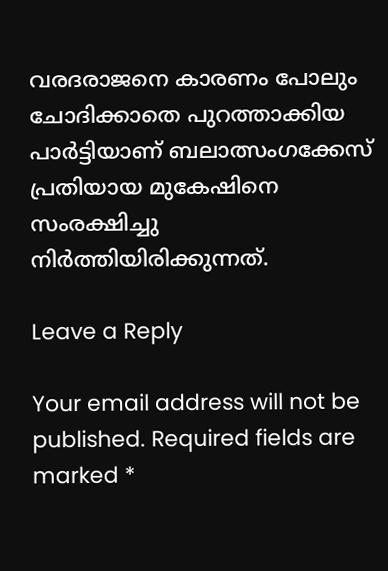വരദരാജനെ കാരണം പോലും ചോദിക്കാതെ പുറത്താക്കിയ പാര്‍ട്ടിയാണ് ബലാത്സംഗക്കേസ് പ്രതിയായ മുകേഷിനെ സംരക്ഷിച്ചു നിര്‍ത്തിയിരിക്കുന്നത്.

Leave a Reply

Your email address will not be published. Required fields are marked *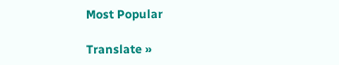Most Popular

Translate »